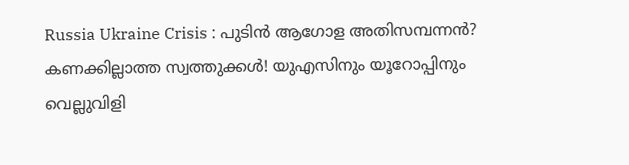Russia Ukraine Crisis : പുടിൻ ആഗോള അതിസമ്പന്നൻ? കണക്കില്ലാത്ത സ്വത്തുക്കൾ! യുഎസിനും യൂറോപ്പിനും വെല്ലുവിളി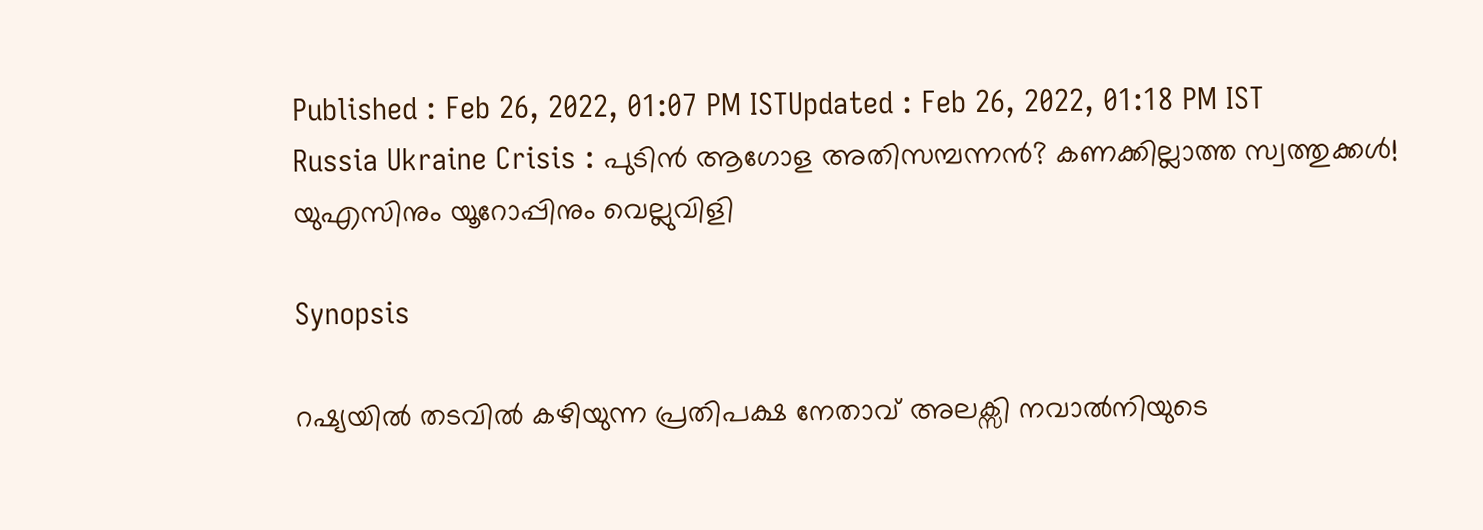Published : Feb 26, 2022, 01:07 PM ISTUpdated : Feb 26, 2022, 01:18 PM IST
Russia Ukraine Crisis : പുടിൻ ആഗോള അതിസമ്പന്നൻ? കണക്കില്ലാത്ത സ്വത്തുക്കൾ! യുഎസിനും യൂറോപ്പിനും വെല്ലുവിളി

Synopsis

റഷ്യയിൽ തടവിൽ കഴിയുന്ന പ്രതിപക്ഷ നേതാവ് അലക്സി നവാൽനിയുടെ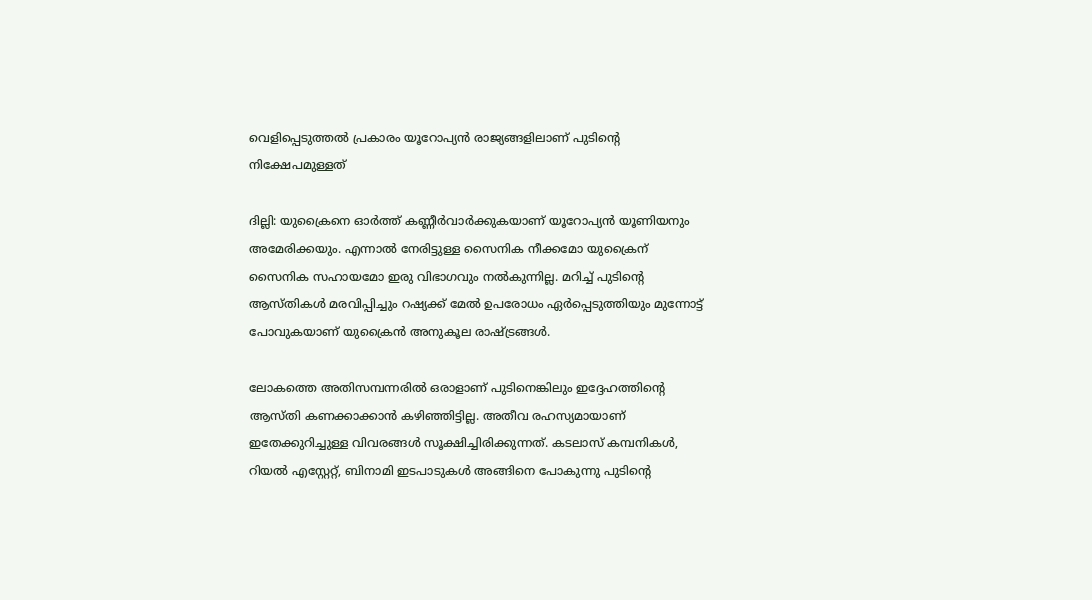വെളിപ്പെടുത്തൽ പ്രകാരം യൂറോപ്യൻ രാജ്യങ്ങളിലാണ് പുടിന്റെ നിക്ഷേപമുള്ളത്

ദില്ലി: യുക്രൈനെ ഓർത്ത് കണ്ണീർവാർക്കുകയാണ് യൂറോപ്യൻ യൂണിയനും അമേരിക്കയും. എന്നാൽ നേരിട്ടുള്ള സൈനിക നീക്കമോ യുക്രൈന് സൈനിക സഹായമോ ഇരു വിഭാഗവും നൽകുന്നില്ല. മറിച്ച് പുടിന്റെ ആസ്തികൾ മരവിപ്പിച്ചും റഷ്യക്ക് മേൽ ഉപരോധം ഏർപ്പെടുത്തിയും മുന്നോട്ട് പോവുകയാണ് യുക്രൈൻ അനുകൂല രാഷ്ട്രങ്ങൾ.

ലോകത്തെ അതിസമ്പന്നരിൽ ഒരാളാണ് പുടിനെങ്കിലും ഇദ്ദേഹത്തിന്റെ ആസ്തി കണക്കാക്കാൻ കഴിഞ്ഞിട്ടില്ല. അതീവ രഹസ്യമായാണ് ഇതേക്കുറിച്ചുള്ള വിവരങ്ങൾ സൂക്ഷിച്ചിരിക്കുന്നത്. കടലാസ് കമ്പനികൾ, റിയൽ എസ്റ്റേറ്റ്, ബിനാമി ഇടപാടുകൾ അങ്ങിനെ പോകുന്നു പുടിന്റെ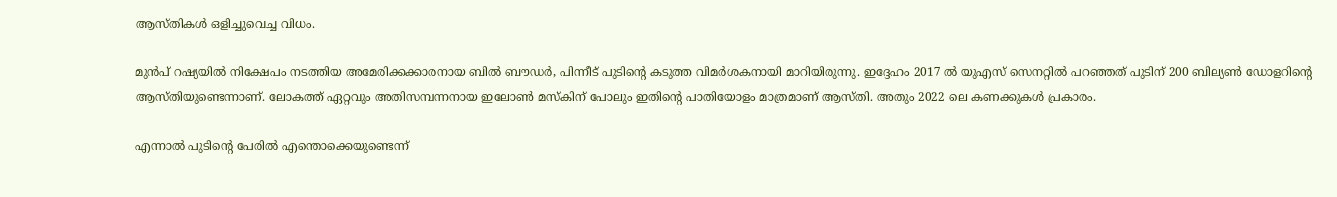ആസ്തികൾ ഒളിച്ചുവെച്ച വിധം.

മുൻപ് റഷ്യയിൽ നിക്ഷേപം നടത്തിയ അമേരിക്കക്കാരനായ ബിൽ ബൗഡർ, പിന്നീട് പുടിന്റെ കടുത്ത വിമർശകനായി മാറിയിരുന്നു. ഇദ്ദേഹം 2017 ൽ യുഎസ് സെനറ്റിൽ പറഞ്ഞത് പുടിന് 200 ബില്യൺ ഡോളറിന്റെ ആസ്തിയുണ്ടെന്നാണ്. ലോകത്ത് ഏറ്റവും അതിസമ്പന്നനായ ഇലോൺ മസ്കിന് പോലും ഇതിന്റെ പാതിയോളം മാത്രമാണ് ആസ്തി. അതും 2022 ലെ കണക്കുകൾ പ്രകാരം.

എന്നാൽ പുടിന്റെ പേരിൽ എന്തൊക്കെയുണ്ടെന്ന്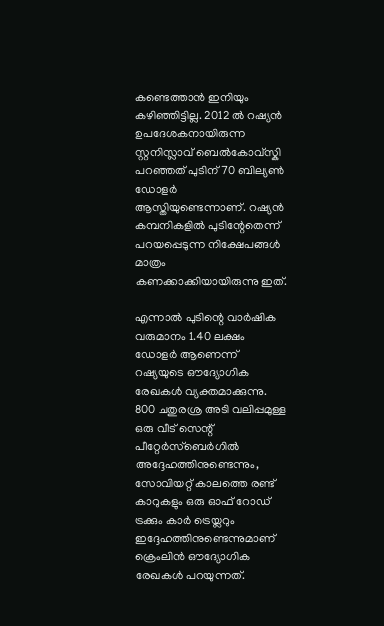കണ്ടെത്താൻ ഇനിയും കഴിഞ്ഞിട്ടില്ല. 2012 ൽ റഷ്യൻ ഉപദേശകനായിരുന്ന സ്റ്റനിസ്ലാവ് ബെൽകോവ്സ്കി പറഞ്ഞത് പുടിന് 70 ബില്യൺ ഡോളർ ആസ്തിയുണ്ടെന്നാണ്. റഷ്യൻ കമ്പനികളിൽ പുടിന്റേതെന്ന് പറയപ്പെടുന്ന നിക്ഷേപങ്ങൾ മാത്രം കണക്കാക്കിയായിരുന്നു ഇത്.

എന്നാൽ പുടിന്റെ വാർഷിക വരുമാനം 1.40 ലക്ഷം ഡോളർ ആണെന്ന് റഷ്യയുടെ ഔദ്യോഗിക രേഖകൾ വ്യക്തമാക്കുന്നു. 800 ചതുരശ്ര അടി വലിപ്പമുള്ള ഒരു വീട് സെന്റ് പീറ്റേർസ്ബെർഗിൽ അദ്ദേഹത്തിനുണ്ടെന്നും, സോവിയറ്റ് കാലത്തെ രണ്ട് കാറുകളും ഒരു ഓഫ് റോഡ് ട്രക്കും കാർ ട്രെയ്ലറും ഇദ്ദേഹത്തിനുണ്ടെന്നുമാണ് ക്രെംലിൻ ഔദ്യോഗിക രേഖകൾ പറയുന്നത്.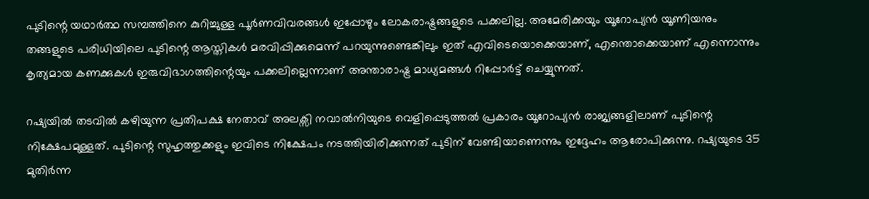പുടിന്റെ യഥാർത്ഥ സമ്പത്തിനെ കുറിച്ചുള്ള പൂർണവിവരങ്ങൾ ഇപ്പോഴും ലോകരാഷ്ട്രങ്ങളുടെ പക്കലില്ല. അമേരിക്കയും യൂറോപ്യൻ യൂണിയനും തങ്ങളുടെ പരിധിയിലെ പുടിന്റെ ആസ്തികൾ മരവിപ്പിക്കുമെന്ന് പറയുന്നുണ്ടെങ്കിലും ഇത് എവിടെയൊക്കെയാണ്, എന്തൊക്കെയാണ് എന്നൊന്നും കൃത്യമായ കണക്കുകൾ ഇരുവിഭാഗത്തിന്റെയും പക്കലില്ലെന്നാണ് അന്താരാഷ്ട്ര മാധ്യമങ്ങൾ റിപ്പോർട്ട് ചെയ്യുന്നത്.

റഷ്യയിൽ തടവിൽ കഴിയുന്ന പ്രതിപക്ഷ നേതാവ് അലക്സി നവാൽനിയുടെ വെളിപ്പെടുത്തൽ പ്രകാരം യൂറോപ്യൻ രാജ്യങ്ങളിലാണ് പുടിന്റെ നിക്ഷേപമുള്ളത്. പുടിന്റെ സുഹൃത്തുക്കളും ഇവിടെ നിക്ഷേപം നടത്തിയിരിക്കുന്നത് പുടിന് വേണ്ടിയാണെന്നും ഇദ്ദേഹം ആരോപിക്കുന്നു. റഷ്യയുടെ 35 മുതിർന്ന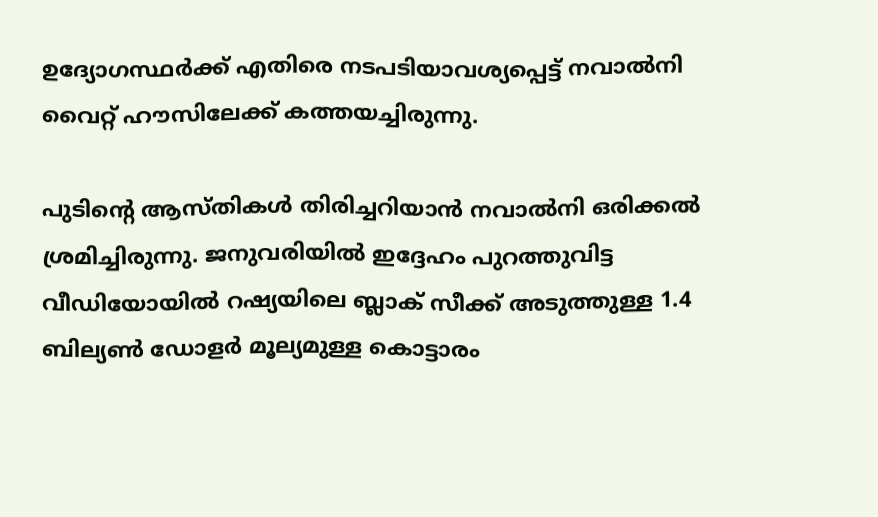ഉദ്യോഗസ്ഥർക്ക് എതിരെ നടപടിയാവശ്യപ്പെട്ട് നവാൽനി വൈറ്റ് ഹൗസിലേക്ക് കത്തയച്ചിരുന്നു.

പുടിന്റെ ആസ്തികൾ തിരിച്ചറിയാൻ നവാൽനി ഒരിക്കൽ ശ്രമിച്ചിരുന്നു. ജനുവരിയിൽ ഇദ്ദേഹം പുറത്തുവിട്ട വീഡിയോയിൽ റഷ്യയിലെ ബ്ലാക് സീക്ക് അടുത്തുള്ള 1.4 ബില്യൺ ഡോളർ മൂല്യമുള്ള കൊട്ടാരം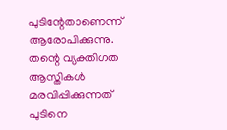പുടിന്റേതാണെന്ന് ആരോപിക്കുന്നു. തന്റെ വ്യക്തിഗത ആസ്തികൾ മരവിപ്പിക്കുന്നത് പുടിനെ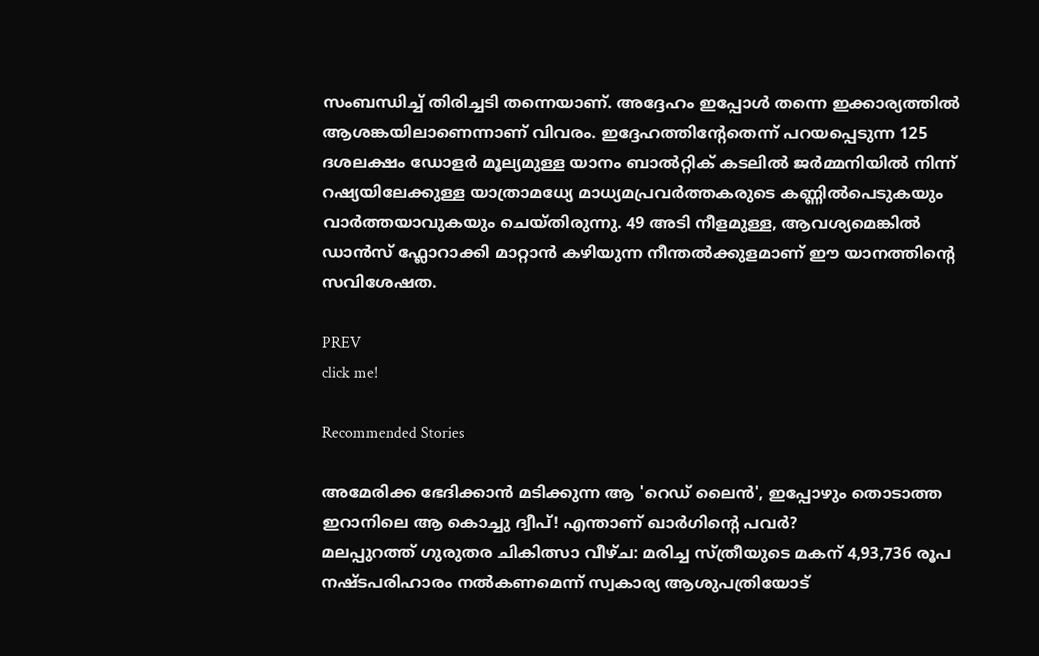സംബന്ധിച്ച് തിരിച്ചടി തന്നെയാണ്. അദ്ദേഹം ഇപ്പോൾ തന്നെ ഇക്കാര്യത്തിൽ ആശങ്കയിലാണെന്നാണ് വിവരം. ഇദ്ദേഹത്തിന്റേതെന്ന് പറയപ്പെടുന്ന 125 ദശലക്ഷം ഡോളർ മൂല്യമുള്ള യാനം ബാൽറ്റിക് കടലിൽ ജർമ്മനിയിൽ നിന്ന് റഷ്യയിലേക്കുള്ള യാത്രാമധ്യേ മാധ്യമപ്രവർത്തകരുടെ കണ്ണിൽപെടുകയും വാർത്തയാവുകയും ചെയ്തിരുന്നു. 49 അടി നീളമുള്ള, ആവശ്യമെങ്കിൽ ഡാൻസ് ഫ്ലോറാക്കി മാറ്റാൻ കഴിയുന്ന നീന്തൽക്കുളമാണ് ഈ യാനത്തിന്റെ സവിശേഷത.

PREV
click me!

Recommended Stories

അമേരിക്ക ഭേദിക്കാൻ മടിക്കുന്ന ആ 'റെഡ് ലൈന്‍', ഇപ്പോഴും തൊടാത്ത ഇറാനിലെ ആ കൊച്ചു ദ്വീപ്! എന്താണ് ഖാർഗിന്റെ പവർ?
മലപ്പുറത്ത് ഗുരുതര ചികിത്സാ വീഴ്ച: മരിച്ച സ്ത്രീയുടെ മകന് 4,93,736 രൂപ നഷ്ടപരിഹാരം നല്‍കണമെന്ന് സ്വകാര്യ ആശുപത്രിയോട്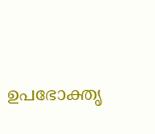ഉപഭോക്തൃ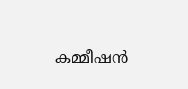കമ്മീഷന്‍